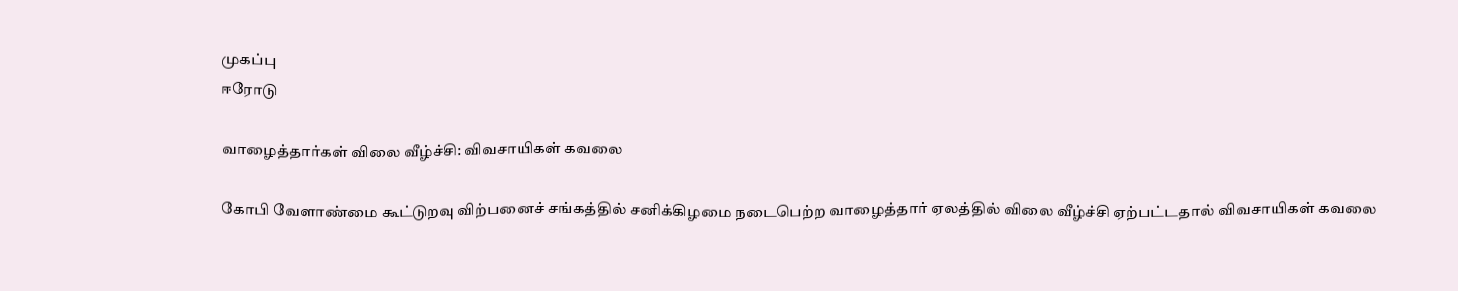முகப்பு
ஈரோடு

வாழைத்தார்கள் விலை வீழ்ச்சி: விவசாயிகள் கவலை

கோபி வேளாண்மை கூட்டுறவு விற்பனைச் சங்கத்தில் சனிக்கிழமை நடைபெற்ற வாழைத்தார் ஏலத்தில் விலை வீழ்ச்சி ஏற்பட்டதால் விவசாயிகள் கவலை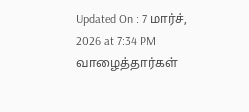Updated On : 7 மார்ச், 2026 at 7:34 PM
வாழைத்தார்கள்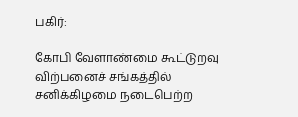பகிர்:

கோபி வேளாண்மை கூட்டுறவு விற்பனைச் சங்கத்தில் சனிக்கிழமை நடைபெற்ற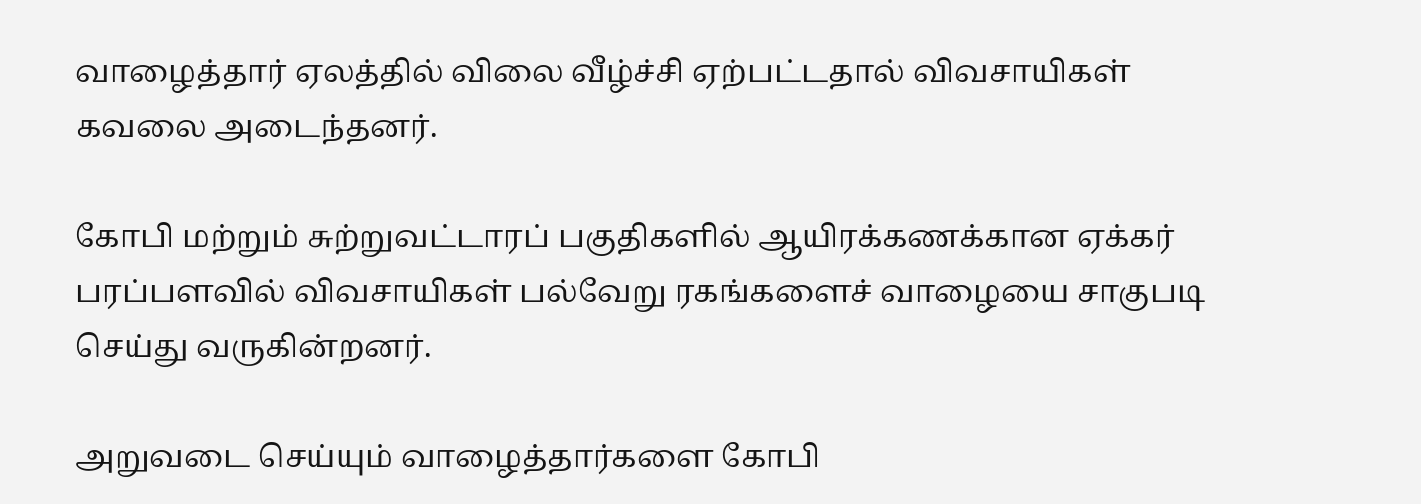வாழைத்தார் ஏலத்தில் விலை வீழ்ச்சி ஏற்பட்டதால் விவசாயிகள் கவலை அடைந்தனர்.

கோபி மற்றும் சுற்றுவட்டாரப் பகுதிகளில் ஆயிரக்கணக்கான ஏக்கர் பரப்பளவில் விவசாயிகள் பல்வேறு ரகங்களைச் வாழையை சாகுபடி செய்து வருகின்றனர்.

அறுவடை செய்யும் வாழைத்தார்களை கோபி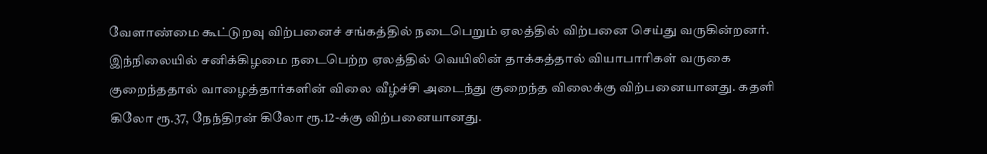வேளாண்மை கூட்டுறவு விற்பனைச் சங்கத்தில் நடைபெறும் ஏலத்தில் விற்பனை செய்து வருகின்றனர். இந்நிலையில் சனிக்கிழமை நடைபெற்ற ஏலத்தில் வெயிலின் தாக்கத்தால் வியாபாரிகள் வருகை குறைந்ததால் வாழைத்தார்களின் விலை வீழ்ச்சி அடைந்து குறைந்த விலைக்கு விற்பனையானது. கதளி கிலோ ரூ.37, நேந்திரன் கிலோ ரூ.12-க்கு விற்பனையானது.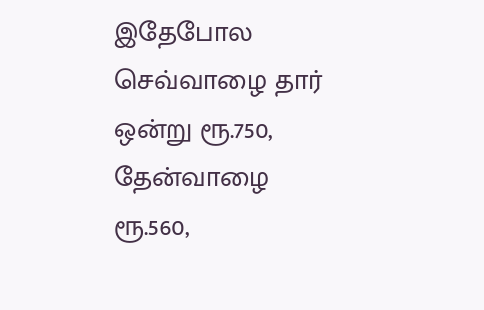இதேபோல செவ்வாழை தார் ஒன்று ரூ.750, தேன்வாழை ரூ.560,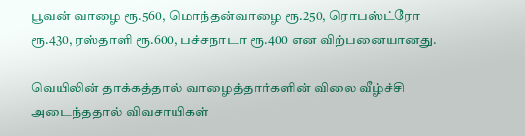பூவன் வாழை ரூ.560, மொந்தன்வாழை ரூ.250, ரொபஸ்ட்ரோ ரூ.430, ரஸ்தாளி ரூ.600, பச்சநாடா ரூ.400 என விற்பனையானது.

வெயிலின் தாக்கத்தால் வாழைத்தார்களின் விலை வீழ்ச்சி அடைந்ததால் விவசாயிகள்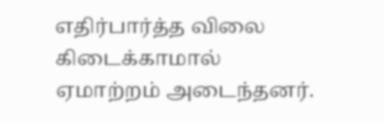எதிர்பார்த்த விலை கிடைக்காமால் ஏமாற்றம் அடைந்தனர்.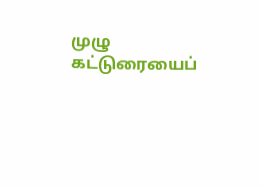முழு கட்டுரையைப்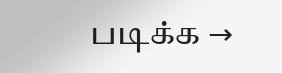படிக்க →